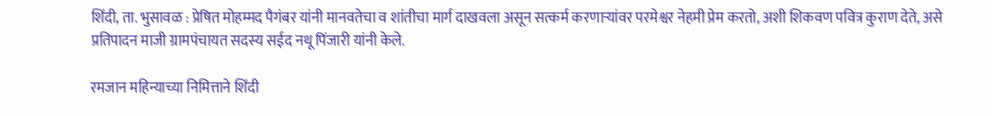शिंदी, ता. भुसावळ : प्रेषित मोहम्मद पैगंबर यांनी मानवतेचा व शांतीचा मार्ग दाखवला असून सत्कर्म करणाऱ्यांवर परमेश्वर नेहमी प्रेम करतो, अशी शिकवण पवित्र कुराण देते, असे प्रतिपादन माजी ग्रामपंचायत सदस्य सईद नथू पिंजारी यांनी केले.

रमजान महिन्याच्या निमित्ताने शिंदी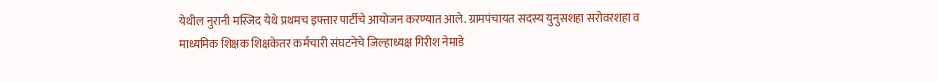येथील नुरानी मस्जिद येथे प्रथमच इफ्तार पार्टीचे आयोजन करण्यात आले. ग्रामपंचायत सदस्य युनुसशहा सरोवरशहा व माध्यमिक शिक्षक शिक्षकेतर कर्मचारी संघटनेचे जिल्हाध्यक्ष गिरीश नेमाडे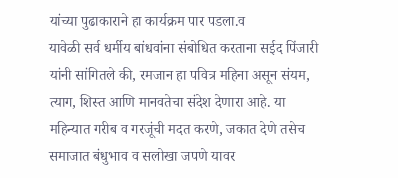यांच्या पुढाकाराने हा कार्यक्रम पार पडला.व
यावेळी सर्व धर्मीय बांधवांना संबोधित करताना सईद पिंजारी यांनी सांगितले की, रमजान हा पवित्र महिना असून संयम, त्याग, शिस्त आणि मानवतेचा संदेश देणारा आहे. या महिन्यात गरीब व गरजूंची मदत करणे, जकात देणे तसेच समाजात बंधुभाव व सलोखा जपणे यावर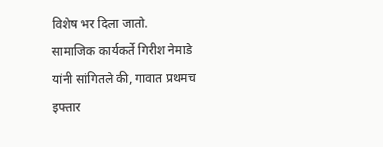विशेष भर दिला जातो.
सामाजिक कार्यकर्ते गिरीश नेमाडे यांनी सांगितले की, गावात प्रथमच इफ्तार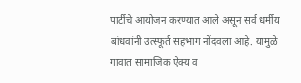पार्टीचे आयोजन करण्यात आले असून सर्व धर्मीय बांधवांनी उत्स्फूर्त सहभाग नोंदवला आहे. यामुळे गावात सामाजिक ऐक्य व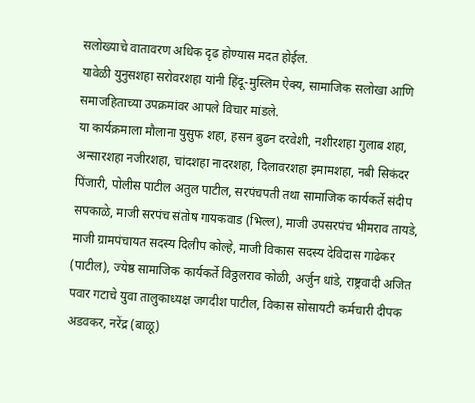सलोख्याचे वातावरण अधिक दृढ होण्यास मदत होईल.
यावेळी युनुसशहा सरोवरशहा यांनी हिंदू-मुस्लिम ऐक्य, सामाजिक सलोखा आणि समाजहिताच्या उपक्रमांवर आपले विचार मांडले.
या कार्यक्रमाला मौलाना युसुफ शहा, हसन बुढन दरवेशी, नशीरशहा गुलाब शहा, अन्सारशहा नजीरशहा, चांदशहा नादरशहा, दिलावरशहा इमामशहा, नबी सिकंदर पिंजारी, पोलीस पाटील अतुल पाटील, सरपंचपती तथा सामाजिक कार्यकर्ते संदीप सपकाळे, माजी सरपंच संतोष गायकवाड (भिल्ल), माजी उपसरपंच भीमराव तायडे, माजी ग्रामपंचायत सदस्य दिलीप कोल्हे, माजी विकास सदस्य देविदास गाढेकर (पाटील), ज्येष्ठ सामाजिक कार्यकर्ते विठ्ठलराव कोळी, अर्जुन धांडे, राष्ट्रवादी अजित पवार गटाचे युवा तालुकाध्यक्ष जगदीश पाटील, विकास सोसायटी कर्मचारी दीपक अडवकर, नरेंद्र (बाळू)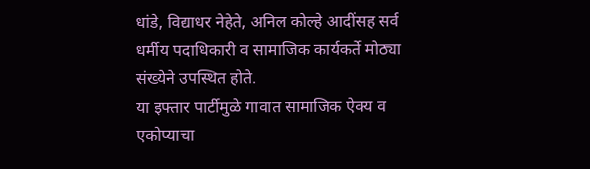धांडे, विद्याधर नेहेते, अनिल कोल्हे आदींसह सर्व धर्मीय पदाधिकारी व सामाजिक कार्यकर्ते मोठ्या संख्येने उपस्थित होते.
या इफ्तार पार्टीमुळे गावात सामाजिक ऐक्य व एकोप्याचा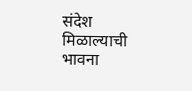संदेश मिळाल्याची भावना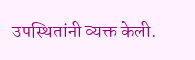उपस्थितांनी व्यक्त केली.